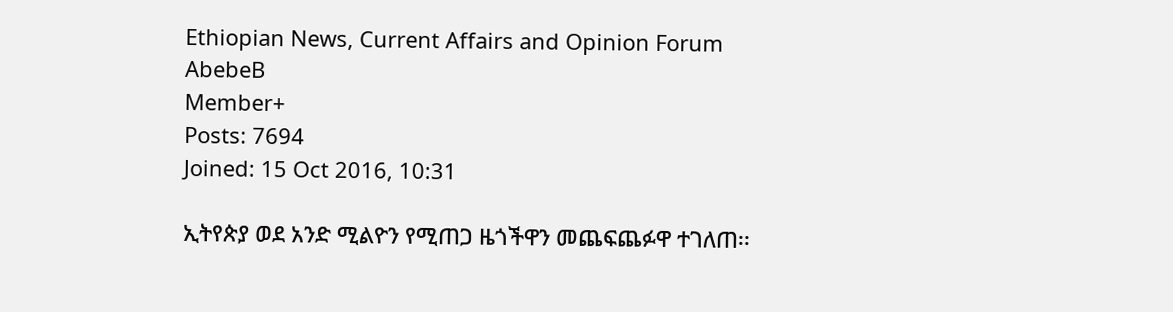Ethiopian News, Current Affairs and Opinion Forum
AbebeB
Member+
Posts: 7694
Joined: 15 Oct 2016, 10:31

ኢትየጵያ ወደ አንድ ሚልዮን የሚጠጋ ዜጎችዋን መጨፍጨፉዋ ተገለጠ፡፡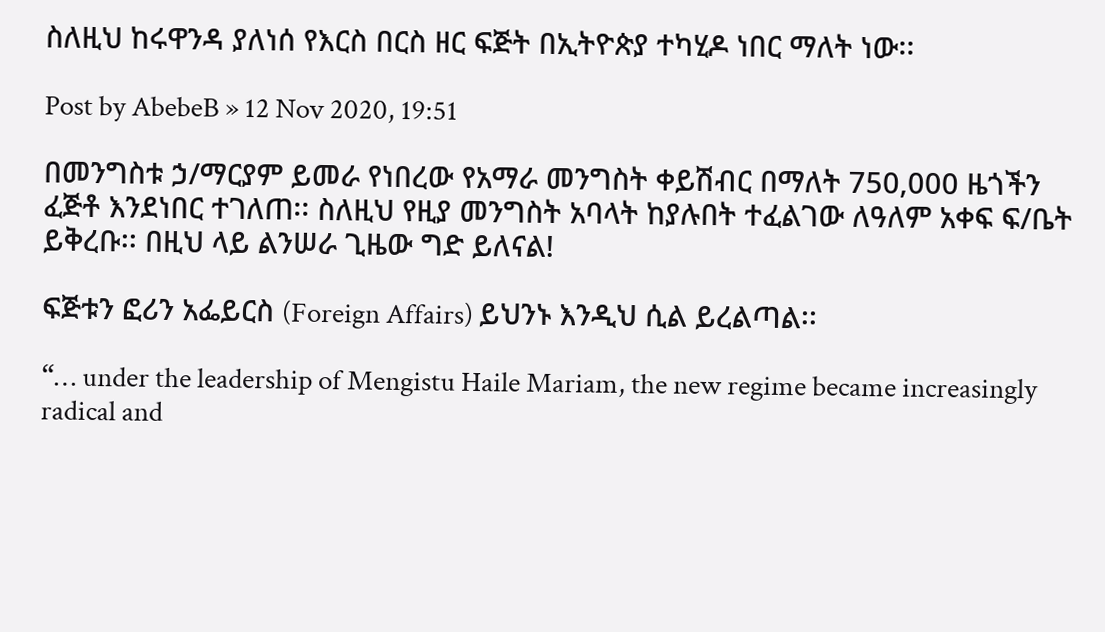ስለዚህ ከሩዋንዳ ያለነሰ የእርስ በርስ ዘር ፍጅት በኢትዮጵያ ተካሂዶ ነበር ማለት ነው፡፡

Post by AbebeB » 12 Nov 2020, 19:51

በመንግስቱ ኃ/ማርያም ይመራ የነበረው የአማራ መንግስት ቀይሽብር በማለት 750,000 ዜጎችን ፈጅቶ እንደነበር ተገለጠ፡፡ ስለዚህ የዚያ መንግስት አባላት ከያሉበት ተፈልገው ለዓለም አቀፍ ፍ/ቤት ይቅረቡ፡፡ በዚህ ላይ ልንሠራ ጊዜው ግድ ይለናል!

ፍጅቱን ፎሪን አፌይርስ (Foreign Affairs) ይህንኑ እንዲህ ሲል ይረልጣል፡፡

“… under the leadership of Mengistu Haile Mariam, the new regime became increasingly radical and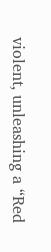violent, unleashing a “Red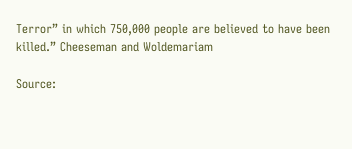Terror” in which 750,000 people are believed to have been killed.” Cheeseman and Woldemariam

Source: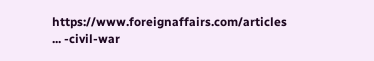https://www.foreignaffairs.com/articles ... -civil-war